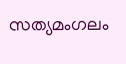സത്യമംഗലം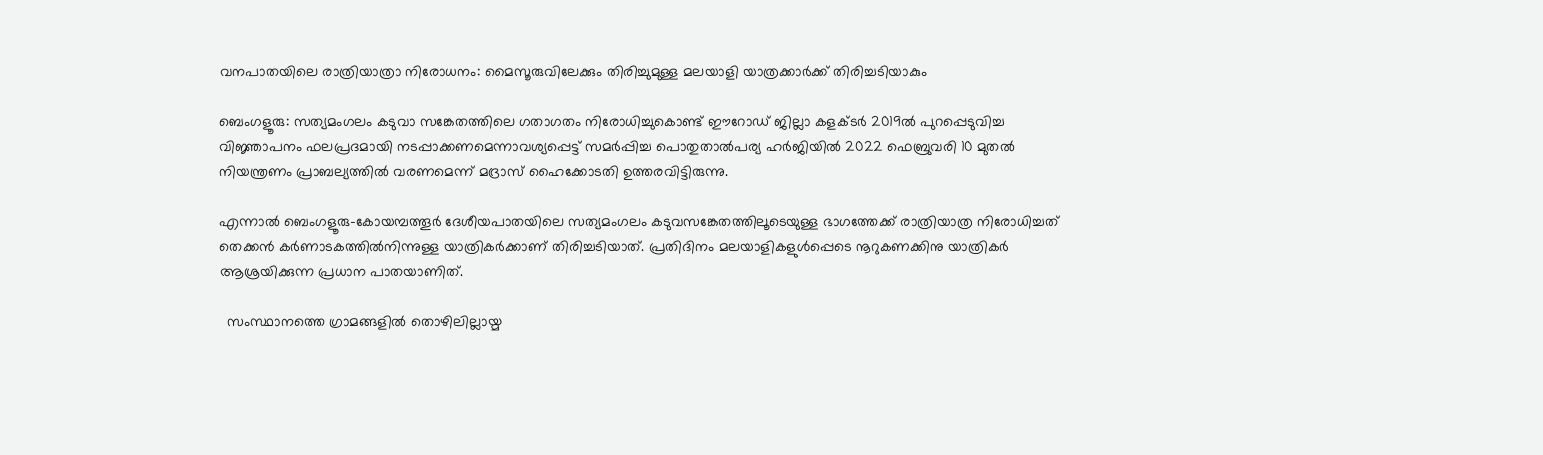വനപാതയിലെ രാത്രിയാത്രാ നിരോധനം: മൈസൂരുവിലേക്കും തിരിച്ചുമുള്ള മലയാളി യാത്രക്കാർക്ക് തിരിച്ചടിയാകും

ബെംഗളൂരു: സത്യമംഗലം കടുവാ സങ്കേതത്തിലെ ഗതാഗതം നിരോധിച്ചുകൊണ്ട് ഈറോഡ് ജില്ലാ കളക്ടർ 2019ൽ പുറപ്പെടുവിച്ച വിജ്ഞാപനം ഫലപ്രദമായി നടപ്പാക്കണമെന്നാവശ്യപ്പെട്ട് സമർപ്പിച്ച പൊതുതാൽപര്യ ഹർജിയിൽ 2022 ഫെബ്രുവരി 10 മുതൽ നിയന്ത്രണം പ്രാബല്യത്തിൽ വരണമെന്ന് മദ്രാസ് ഹൈക്കോടതി ഉത്തരവിട്ടിരുന്നു.

എന്നാൽ ബെംഗളൂരു-കോയമ്പത്തൂർ ദേശീയപാതയിലെ സത്യമംഗലം കടുവസങ്കേതത്തിലൂടെയുള്ള ഭാഗത്തേക്ക് രാത്രിയാത്ര നിരോധിച്ചത് തെക്കൻ കർണാടകത്തിൽനിന്നുള്ള യാത്രികർക്കാണ് തിരിച്ചടിയാത്. പ്രതിദിനം മലയാളികളുൾപ്പെടെ നൂറുകണക്കിനു യാത്രികർ ആശ്രയിക്കുന്ന പ്രധാന പാതയാണിത്.

  സംസ്ഥാനത്തെ ഗ്രാമങ്ങളിൽ തൊഴിലില്ലായ്മ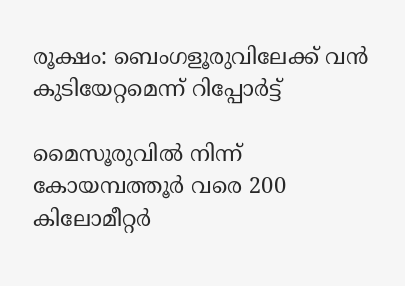രൂക്ഷം: ബെംഗളൂരുവിലേക്ക് വൻ കുടിയേറ്റമെന്ന് റിപ്പോർട്ട്

മൈസൂരുവിൽ നിന്ന് കോയമ്പത്തൂർ വരെ 200 കിലോമീറ്റർ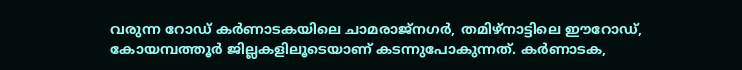വരുന്ന റോഡ് കർണാടകയിലെ ചാമരാജ്നഗർ, തമിഴ്നാട്ടിലെ ഈറോഡ്, കോയമ്പത്തൂർ ജില്ലകളിലൂടെയാണ് കടന്നുപോകുന്നത്. കർണാടക,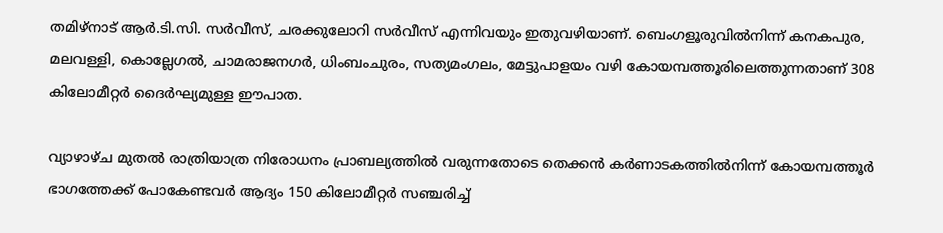തമിഴ്‌നാട് ആർ.ടി.സി. സർവീസ്, ചരക്കുലോറി സർവീസ് എന്നിവയും ഇതുവഴിയാണ്. ബെംഗളൂരുവിൽനിന്ന് കനകപുര, മലവള്ളി, കൊല്ലേഗൽ, ചാമരാജനഗർ, ധിംബംചുരം, സത്യമംഗലം, മേട്ടുപാളയം വഴി കോയമ്പത്തൂരിലെത്തുന്നതാണ് 308 കിലോമീറ്റർ ദൈർഘ്യമുള്ള ഈപാത.

വ്യാഴാഴ്ച മുതൽ രാത്രിയാത്ര നിരോധനം പ്രാബല്യത്തിൽ വരുന്നതോടെ തെക്കൻ കർണാടകത്തിൽനിന്ന് കോയമ്പത്തൂർ ഭാഗത്തേക്ക് പോകേണ്ടവർ ആദ്യം 150 കിലോമീറ്റർ സഞ്ചരിച്ച്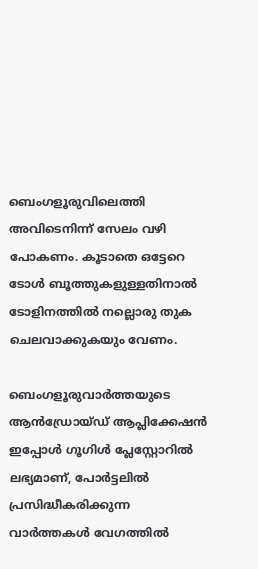ബെംഗളൂരുവിലെത്തി അവിടെനിന്ന് സേലം വഴി പോകണം. കൂടാതെ ഒട്ടേറെ ടോൾ ബൂത്തുകളുള്ളതിനാൽ ടോളിനത്തിൽ നല്ലൊരു തുക ചെലവാക്കുകയും വേണം.

ബെംഗളൂരുവാർത്തയുടെ ആൻഡ്രോയ്ഡ് ആപ്ലിക്കേഷൻ ഇപ്പോൾ ഗൂഗിൾ പ്ലേസ്റ്റോറിൽ ലഭ്യമാണ്, പോർട്ടലിൽ പ്രസിദ്ധീകരിക്കുന്ന വാർത്തകൾ വേഗത്തിൽ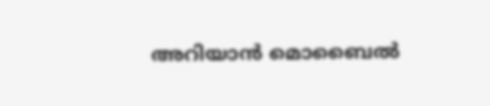അറിയാൻ മൊബൈൽ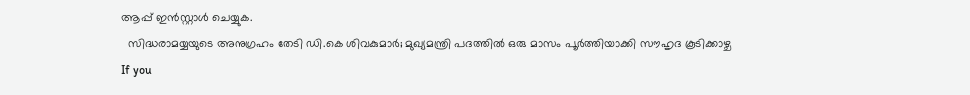ആപ്പ് ഇൻസ്റ്റാൾ ചെയ്യുക.
  സിദ്ധരാമയ്യയുടെ അനുഗ്രഹം തേടി ഡി.കെ ശിവകുമാർ; മുഖ്യമന്ത്രി പദത്തിൽ ഒരു മാസം പൂർത്തിയാക്കി സൗഹൃദ കൂടിക്കാഴ്ച
If you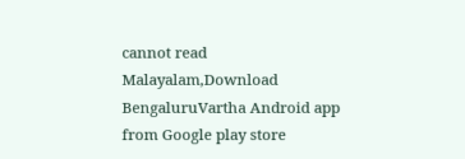cannot read Malayalam,Download BengaluruVartha Android app from Google play store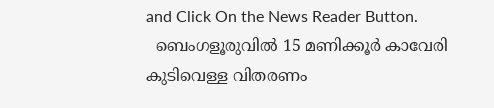and Click On the News Reader Button.
  ബെംഗളൂരുവിൽ 15 മണിക്കൂർ കാവേരി കുടിവെള്ള വിതരണം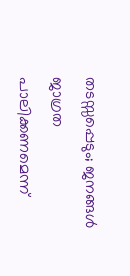തടസ്സപ്പെടും; ജനങ്ങൾ ജാഗ്രത പാലിക്കണമെന്ന്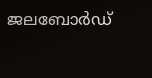ജലബോർഡ്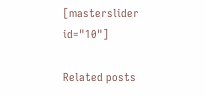[masterslider id="10"]

Related posts